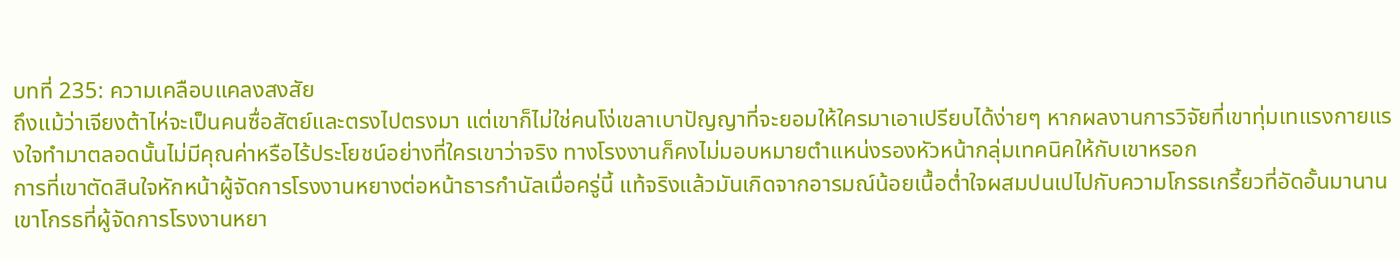บทที่ 235: ความเคลือบแคลงสงสัย
ถึงแม้ว่าเจียงต้าไห่จะเป็นคนซื่อสัตย์และตรงไปตรงมา แต่เขาก็ไม่ใช่คนโง่เขลาเบาปัญญาที่จะยอมให้ใครมาเอาเปรียบได้ง่ายๆ หากผลงานการวิจัยที่เขาทุ่มเทแรงกายแรงใจทำมาตลอดนั้นไม่มีคุณค่าหรือไร้ประโยชน์อย่างที่ใครเขาว่าจริง ทางโรงงานก็คงไม่มอบหมายตำแหน่งรองหัวหน้ากลุ่มเทคนิคให้กับเขาหรอก
การที่เขาตัดสินใจหักหน้าผู้จัดการโรงงานหยางต่อหน้าธารกำนัลเมื่อครู่นี้ แท้จริงแล้วมันเกิดจากอารมณ์น้อยเนื้อต่ำใจผสมปนเปไปกับความโกรธเกรี้ยวที่อัดอั้นมานาน
เขาโกรธที่ผู้จัดการโรงงานหยา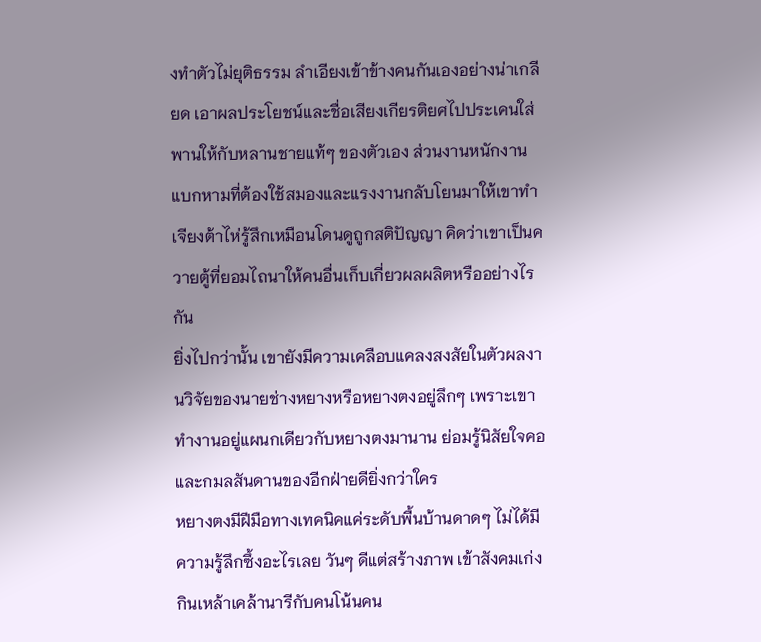งทำตัวไม่ยุติธรรม ลำเอียงเข้าข้างคนกันเองอย่างน่าเกลียด เอาผลประโยชน์และชื่อเสียงเกียรติยศไปประเคนใส่พานให้กับหลานชายแท้ๆ ของตัวเอง ส่วนงานหนักงานแบกหามที่ต้องใช้สมองและแรงงานกลับโยนมาให้เขาทำ
เจียงต้าไห่รู้สึกเหมือนโดนดูถูกสติปัญญา คิดว่าเขาเป็นควายตู้ที่ยอมไถนาให้คนอื่นเก็บเกี่ยวผลผลิตหรืออย่างไรกัน
ยิ่งไปกว่านั้น เขายังมีความเคลือบแคลงสงสัยในตัวผลงานวิจัยของนายช่างหยางหรือหยางตงอยู่ลึกๆ เพราะเขาทำงานอยู่แผนกเดียวกับหยางตงมานาน ย่อมรู้นิสัยใจคอและกมลสันดานของอีกฝ่ายดียิ่งกว่าใคร
หยางตงมีฝีมือทางเทคนิคแค่ระดับพื้นบ้านดาดๆ ไม่ได้มีความรู้ลึกซึ้งอะไรเลย วันๆ ดีแต่สร้างภาพ เข้าสังคมเก่ง กินเหล้าเคล้านารีกับคนโน้นคน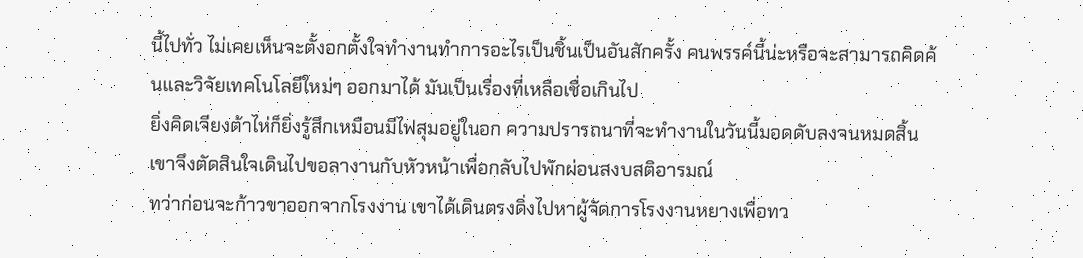นี้ไปทั่ว ไม่เคยเห็นจะตั้งอกตั้งใจทำงานทำการอะไรเป็นชิ้นเป็นอันสักครั้ง คนพรรค์นี้น่ะหรือจะสามารถคิดค้นและวิจัยเทคโนโลยีใหม่ๆ ออกมาได้ มันเป็นเรื่องที่เหลือเชื่อเกินไป
ยิ่งคิดเจียงต้าไห่ก็ยิ่งรู้สึกเหมือนมีไฟสุมอยู่ในอก ความปรารถนาที่จะทำงานในวันนี้มอดดับลงจนหมดสิ้น เขาจึงตัดสินใจเดินไปขอลางานกับหัวหน้าเพื่อกลับไปพักผ่อนสงบสติอารมณ์
ทว่าก่อนจะก้าวขาออกจากโรงงาน เขาได้เดินตรงดิ่งไปหาผู้จัดการโรงงานหยางเพื่อทว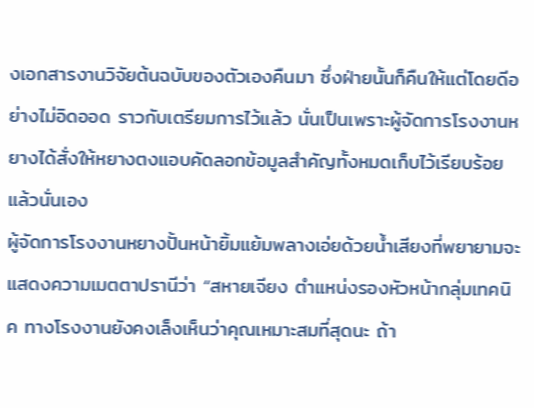งเอกสารงานวิจัยต้นฉบับของตัวเองคืนมา ซึ่งฝ่ายนั้นก็คืนให้แต่โดยดีอย่างไม่อิดออด ราวกับเตรียมการไว้แล้ว นั่นเป็นเพราะผู้จัดการโรงงานหยางได้สั่งให้หยางตงแอบคัดลอกข้อมูลสำคัญทั้งหมดเก็บไว้เรียบร้อยแล้วนั่นเอง
ผู้จัดการโรงงานหยางปั้นหน้ายิ้มแย้มพลางเอ่ยด้วยน้ำเสียงที่พยายามจะแสดงความเมตตาปรานีว่า “สหายเจียง ตำแหน่งรองหัวหน้ากลุ่มเทคนิค ทางโรงงานยังคงเล็งเห็นว่าคุณเหมาะสมที่สุดนะ ถ้า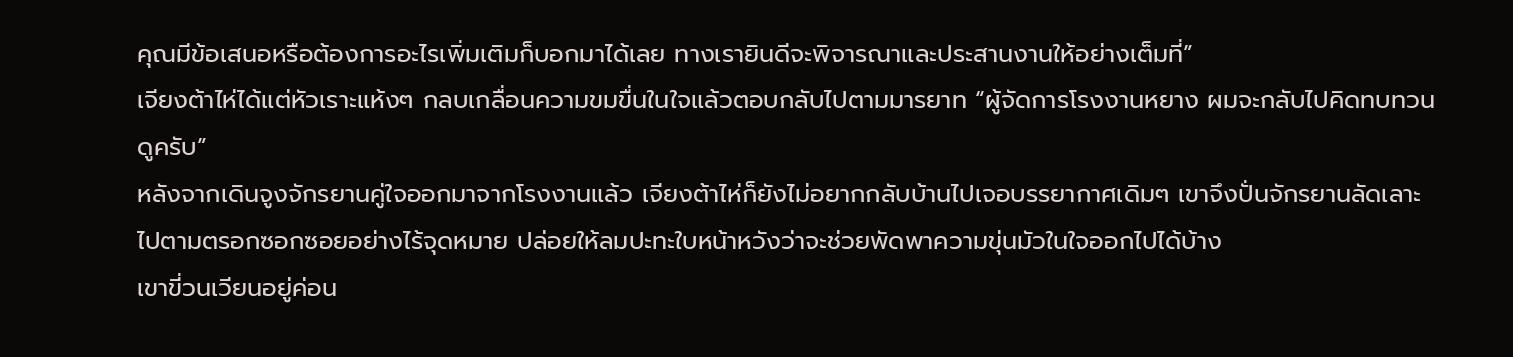คุณมีข้อเสนอหรือต้องการอะไรเพิ่มเติมก็บอกมาได้เลย ทางเรายินดีจะพิจารณาและประสานงานให้อย่างเต็มที่”
เจียงต้าไห่ได้แต่หัวเราะแห้งๆ กลบเกลื่อนความขมขื่นในใจแล้วตอบกลับไปตามมารยาท “ผู้จัดการโรงงานหยาง ผมจะกลับไปคิดทบทวนดูครับ”
หลังจากเดินจูงจักรยานคู่ใจออกมาจากโรงงานแล้ว เจียงต้าไห่ก็ยังไม่อยากกลับบ้านไปเจอบรรยากาศเดิมๆ เขาจึงปั่นจักรยานลัดเลาะไปตามตรอกซอกซอยอย่างไร้จุดหมาย ปล่อยให้ลมปะทะใบหน้าหวังว่าจะช่วยพัดพาความขุ่นมัวในใจออกไปได้บ้าง
เขาขี่วนเวียนอยู่ค่อน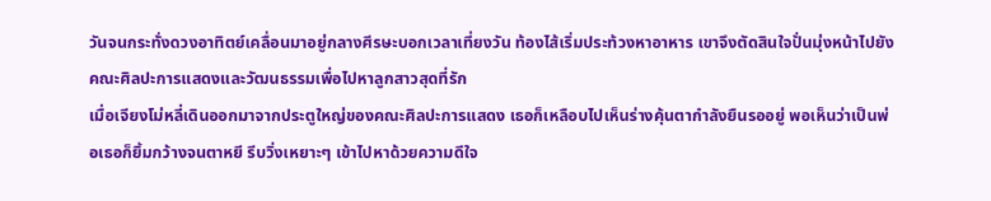วันจนกระทั่งดวงอาทิตย์เคลื่อนมาอยู่กลางศีรษะบอกเวลาเที่ยงวัน ท้องไส้เริ่มประท้วงหาอาหาร เขาจึงตัดสินใจปั่นมุ่งหน้าไปยังคณะศิลปะการแสดงและวัฒนธรรมเพื่อไปหาลูกสาวสุดที่รัก
เมื่อเจียงโม่หลี่เดินออกมาจากประตูใหญ่ของคณะศิลปะการแสดง เธอก็เหลือบไปเห็นร่างคุ้นตากำลังยืนรออยู่ พอเห็นว่าเป็นพ่อเธอก็ยิ้มกว้างจนตาหยี รีบวิ่งเหยาะๆ เข้าไปหาด้วยความดีใจ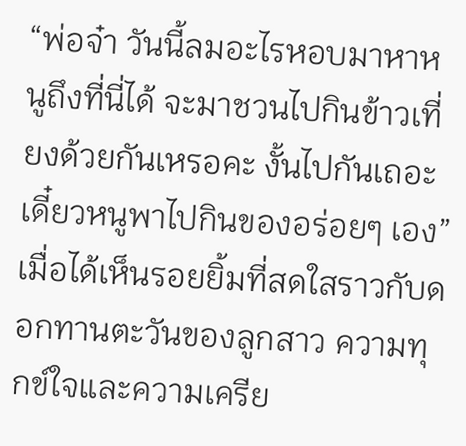“พ่อจ๋า วันนี้ลมอะไรหอบมาหาหนูถึงที่นี่ได้ จะมาชวนไปกินข้าวเที่ยงด้วยกันเหรอคะ งั้นไปกันเถอะ เดี๋ยวหนูพาไปกินของอร่อยๆ เอง”
เมื่อได้เห็นรอยยิ้มที่สดใสราวกับดอกทานตะวันของลูกสาว ความทุกข์ใจและความเครีย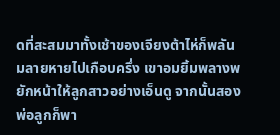ดที่สะสมมาทั้งเช้าของเจียงต้าไห่ก็พลันมลายหายไปเกือบครึ่ง เขาอมยิ้มพลางพยักหน้าให้ลูกสาวอย่างเอ็นดู จากนั้นสองพ่อลูกก็พา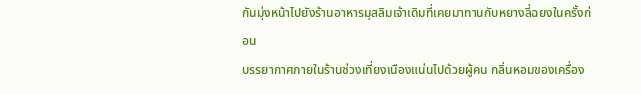กันมุ่งหน้าไปยังร้านอาหารมุสลิมเจ้าเดิมที่เคยมาทานกับหยางลี่ฉยงในครั้งก่อน
บรรยากาศภายในร้านช่วงเที่ยงเนืองแน่นไปด้วยผู้คน กลิ่นหอมของเครื่อง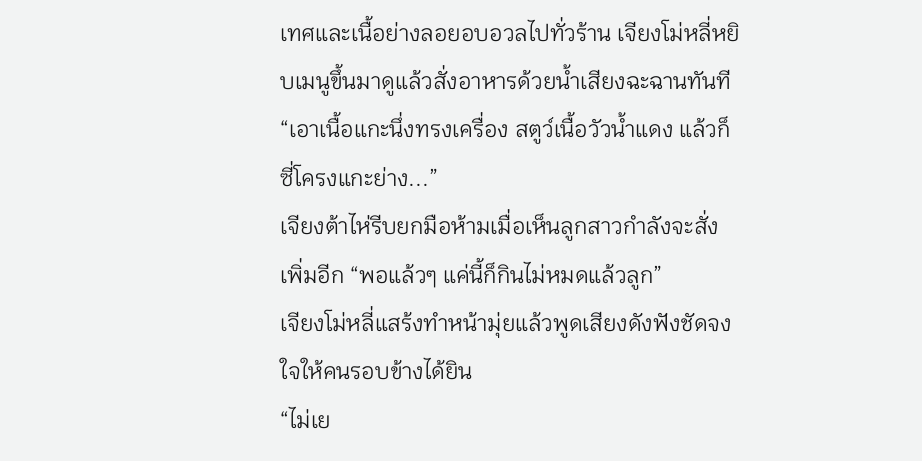เทศและเนื้อย่างลอยอบอวลไปทั่วร้าน เจียงโม่หลี่หยิบเมนูขึ้นมาดูแล้วสั่งอาหารด้วยน้ำเสียงฉะฉานทันที “เอาเนื้อแกะนึ่งทรงเครื่อง สตูว์เนื้อวัวน้ำแดง แล้วก็ซี่โครงแกะย่าง...”
เจียงต้าไห่รีบยกมือห้ามเมื่อเห็นลูกสาวกำลังจะสั่งเพิ่มอีก “พอแล้วๆ แค่นี้ก็กินไม่หมดแล้วลูก”
เจียงโม่หลี่แสร้งทำหน้ามุ่ยแล้วพูดเสียงดังฟังชัดจงใจให้คนรอบข้างได้ยิน
“ไม่เย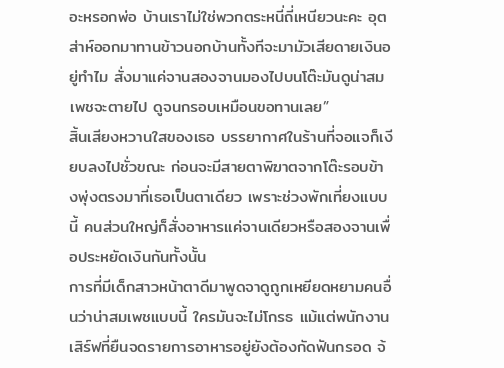อะหรอกพ่อ บ้านเราไม่ใช่พวกตระหนี่ถี่เหนียวนะคะ อุตส่าห์ออกมาทานข้าวนอกบ้านทั้งทีจะมามัวเสียดายเงินอยู่ทำไม สั่งมาแค่จานสองจานมองไปบนโต๊ะมันดูน่าสมเพชจะตายไป ดูจนกรอบเหมือนขอทานเลย”
สิ้นเสียงหวานใสของเธอ บรรยากาศในร้านที่จอแจก็เงียบลงไปชั่วขณะ ก่อนจะมีสายตาพิฆาตจากโต๊ะรอบข้างพุ่งตรงมาที่เธอเป็นตาเดียว เพราะช่วงพักเที่ยงแบบนี้ คนส่วนใหญ่ก็สั่งอาหารแค่จานเดียวหรือสองจานเพื่อประหยัดเงินกันทั้งนั้น
การที่มีเด็กสาวหน้าตาดีมาพูดจาดูถูกเหยียดหยามคนอื่นว่าน่าสมเพชแบบนี้ ใครมันจะไม่โกรธ แม้แต่พนักงานเสิร์ฟที่ยืนจดรายการอาหารอยู่ยังต้องกัดฟันกรอด จ้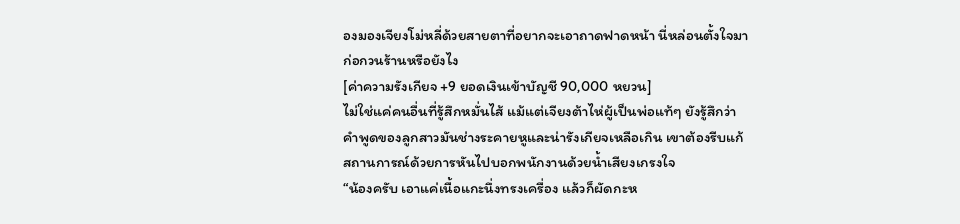องมองเจียงโม่หลี่ด้วยสายตาที่อยากจะเอาถาดฟาดหน้า นี่หล่อนตั้งใจมาก่อกวนร้านหรือยังไง
[ค่าความรังเกียจ +9 ยอดเงินเข้าบัญชี 90,000 หยวน]
ไม่ใช่แค่คนอื่นที่รู้สึกหมั่นไส้ แม้แต่เจียงต้าไห่ผู้เป็นพ่อแท้ๆ ยังรู้สึกว่าคำพูดของลูกสาวมันช่างระคายหูและน่ารังเกียจเหลือเกิน เขาต้องรีบแก้สถานการณ์ด้วยการหันไปบอกพนักงานด้วยน้ำเสียงเกรงใจ
“น้องครับ เอาแค่เนื้อแกะนึ่งทรงเครื่อง แล้วก็ผัดกะห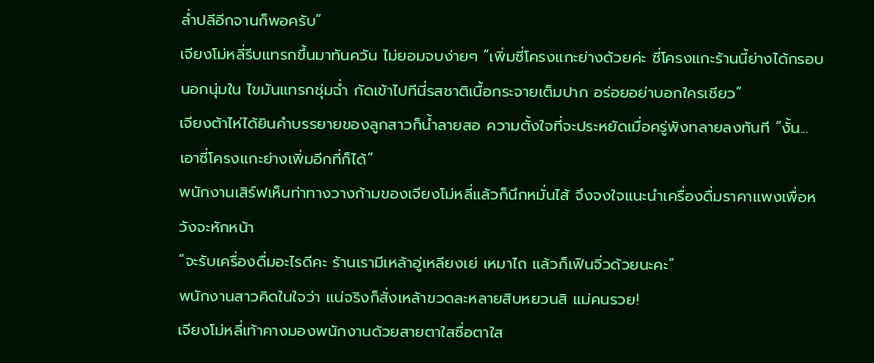ล่ำปลีอีกจานก็พอครับ”
เจียงโม่หลี่รีบแทรกขึ้นมาทันควัน ไม่ยอมจบง่ายๆ “เพิ่มซี่โครงแกะย่างด้วยค่ะ ซี่โครงแกะร้านนี้ย่างได้กรอบนอกนุ่มใน ไขมันแทรกชุ่มฉ่ำ กัดเข้าไปทีนี่รสชาติเนื้อกระจายเต็มปาก อร่อยอย่าบอกใครเชียว”
เจียงต้าไห่ได้ยินคำบรรยายของลูกสาวก็น้ำลายสอ ความตั้งใจที่จะประหยัดเมื่อครู่พังทลายลงทันที “งั้น... เอาซี่โครงแกะย่างเพิ่มอีกที่ก็ได้”
พนักงานเสิร์ฟเห็นท่าทางวางก้ามของเจียงโม่หลี่แล้วก็นึกหมั่นไส้ จึงจงใจแนะนำเครื่องดื่มราคาแพงเพื่อหวังจะหักหน้า
“จะรับเครื่องดื่มอะไรดีคะ ร้านเรามีเหล้าอู่เหลียงเย่ เหมาไถ แล้วก็เฟินจิ่วด้วยนะคะ”
พนักงานสาวคิดในใจว่า แน่จริงก็สั่งเหล้าขวดละหลายสิบหยวนสิ แม่คนรวย!
เจียงโม่หลี่เท้าคางมองพนักงานด้วยสายตาใสซื่อตาใส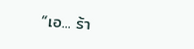“เอ... ร้า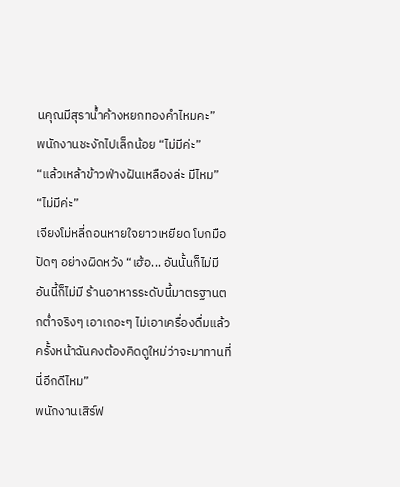นคุณมีสุราน้ำค้างหยกทองคำไหมคะ”
พนักงานชะงักไปเล็กน้อย “ไม่มีค่ะ”
“แล้วเหล้าข้าวฟ่างฝันเหลืองล่ะ มีไหม”
“ไม่มีค่ะ”
เจียงโม่หลี่ถอนหายใจยาวเหยียด โบกมือปัดๆ อย่างผิดหวัง “เฮ้อ... อันนั้นก็ไม่มี อันนี้ก็ไม่มี ร้านอาหารระดับนี้มาตรฐานตกต่ำจริงๆ เอาเถอะๆ ไม่เอาเครื่องดื่มแล้ว ครั้งหน้าฉันคงต้องคิดดูใหม่ว่าจะมาทานที่นี่อีกดีไหม”
พนักงานเสิร์ฟ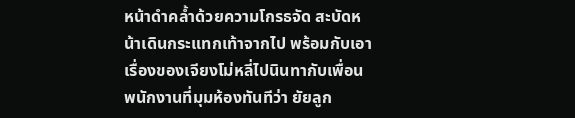หน้าดำคล้ำด้วยความโกรธจัด สะบัดหน้าเดินกระแทกเท้าจากไป พร้อมกับเอาเรื่องของเจียงโม่หลี่ไปนินทากับเพื่อนพนักงานที่มุมห้องทันทีว่า ยัยลูก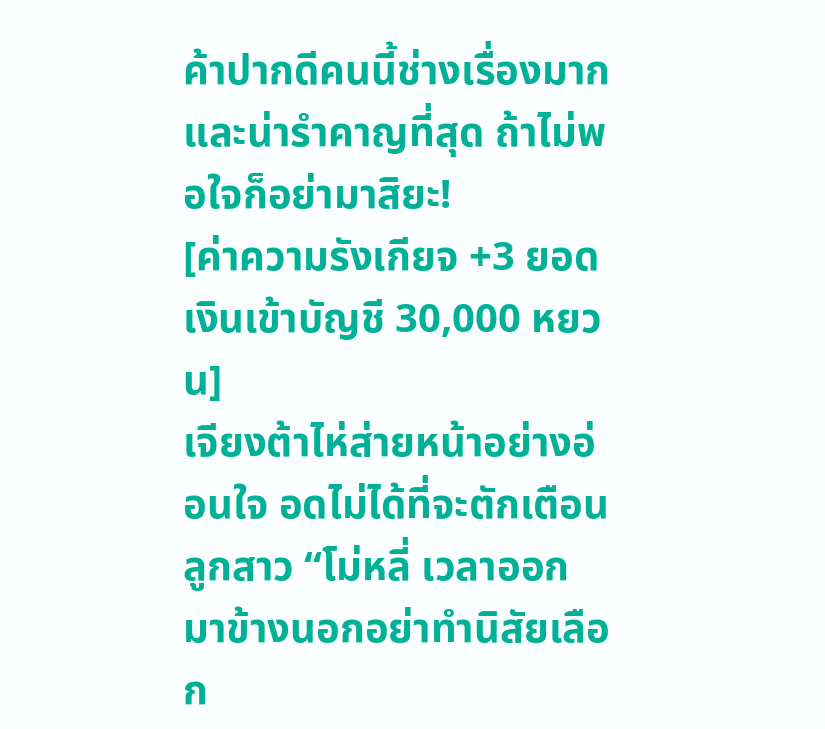ค้าปากดีคนนี้ช่างเรื่องมากและน่ารำคาญที่สุด ถ้าไม่พอใจก็อย่ามาสิยะ!
[ค่าความรังเกียจ +3 ยอดเงินเข้าบัญชี 30,000 หยวน]
เจียงต้าไห่ส่ายหน้าอย่างอ่อนใจ อดไม่ได้ที่จะตักเตือนลูกสาว “โม่หลี่ เวลาออกมาข้างนอกอย่าทำนิสัยเลือก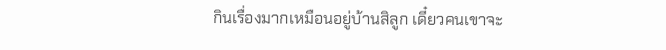กินเรื่องมากเหมือนอยู่บ้านสิลูก เดี๋ยวคนเขาจะ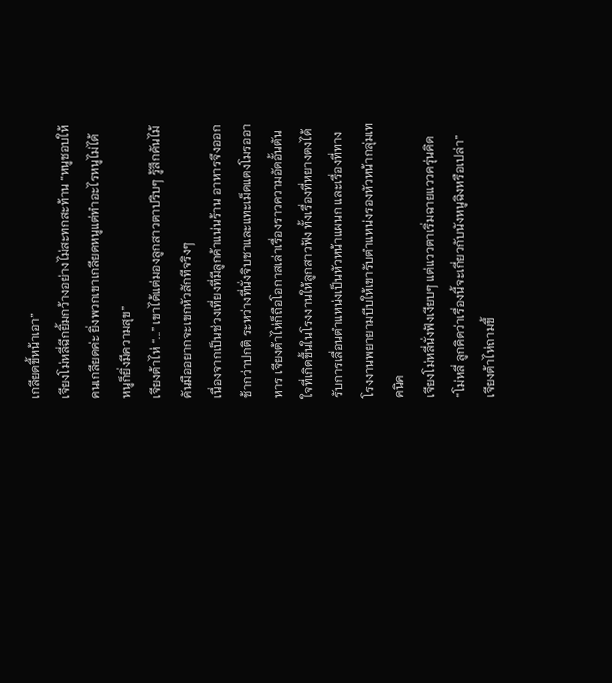เกลียดขี้หน้าเอา”
เจียงโม่หลี่ฉีกยิ้มกว้างอย่างไม่สะทกสะท้าน “หนูชอบให้คนเกลียดค่ะ ยิ่งพวกเขาเกลียดหนูแต่ทำอะไรหนูไม่ได้ หนูก็ยิ่งมีความสุข”
เจียงต้าไห่ “...” เขาได้แต่มองลูกสาวตาปริบๆ รู้สึกคันไม้คันมืออยากจะเขกหัวสักทีจริงๆ
เนื่องจากเป็นช่วงเที่ยงที่มีลูกค้าแน่นร้าน อาหารจึงออกช้ากว่าปกติ ระหว่างที่นั่งจิบชาและแทะเม็ดแตงโมรออาหาร เจียงต้าไห่ก็ถือโอกาสเล่าเรื่องราวความอัดอั้นตันใจที่เกิดขึ้นในโรงงานให้ลูกสาวฟัง ทั้งเรื่องที่หยางตงได้รับการเลื่อนตำแหน่งเป็นหัวหน้าแผนก และเรื่องที่ทางโรงงานพยายามบีบให้เขารับตำแหน่งรองหัวหน้ากลุ่มเทคนิค
เจียงโม่หลี่นั่งฟังเงียบๆ แต่แววตาเริ่มฉายแววครุ่นคิด
“โม่หลี่ ลูกคิดว่าเรื่องนี้จะเกี่ยวกับนังหนูฉิงหรือเปล่า” เจียงต้าไห่ถามขึ้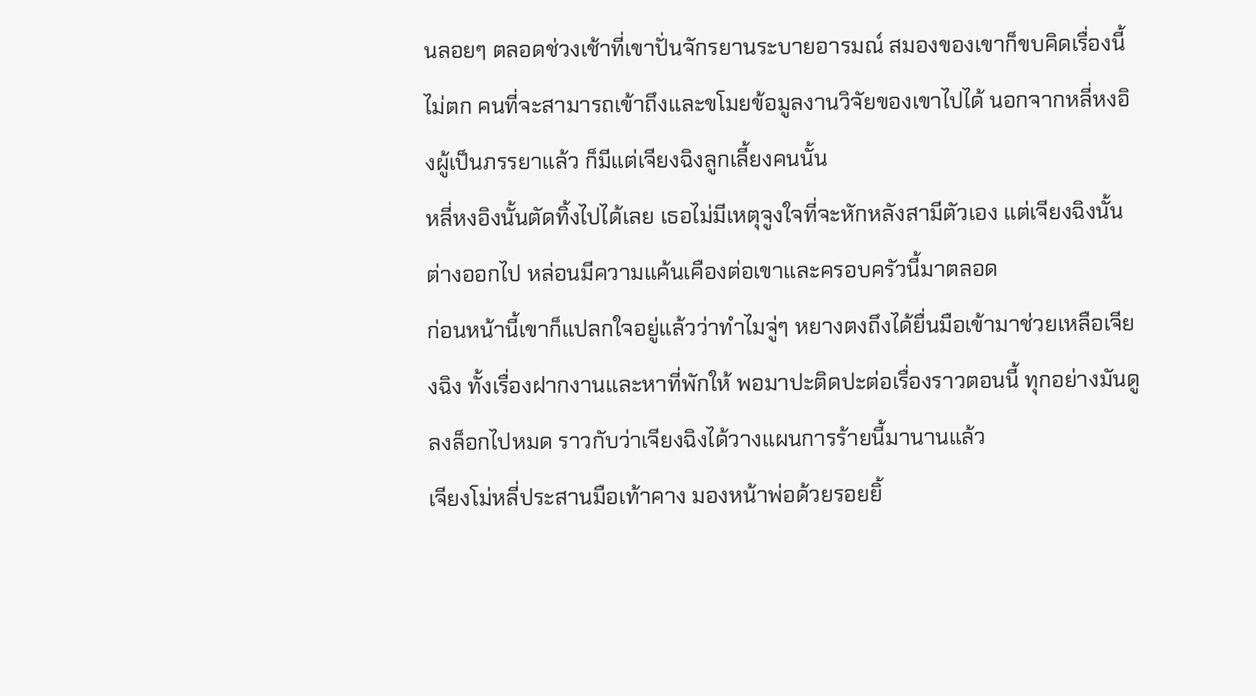นลอยๆ ตลอดช่วงเช้าที่เขาปั่นจักรยานระบายอารมณ์ สมองของเขาก็ขบคิดเรื่องนี้ไม่ตก คนที่จะสามารถเข้าถึงและขโมยข้อมูลงานวิจัยของเขาไปได้ นอกจากหลี่หงอิงผู้เป็นภรรยาแล้ว ก็มีแต่เจียงฉิงลูกเลี้ยงคนนั้น
หลี่หงอิงนั้นตัดทิ้งไปได้เลย เธอไม่มีเหตุจูงใจที่จะหักหลังสามีตัวเอง แต่เจียงฉิงนั้นต่างออกไป หล่อนมีความแค้นเคืองต่อเขาและครอบครัวนี้มาตลอด
ก่อนหน้านี้เขาก็แปลกใจอยู่แล้วว่าทำไมจู่ๆ หยางตงถึงได้ยื่นมือเข้ามาช่วยเหลือเจียงฉิง ทั้งเรื่องฝากงานและหาที่พักให้ พอมาปะติดปะต่อเรื่องราวตอนนี้ ทุกอย่างมันดูลงล็อกไปหมด ราวกับว่าเจียงฉิงได้วางแผนการร้ายนี้มานานแล้ว
เจียงโม่หลี่ประสานมือเท้าคาง มองหน้าพ่อด้วยรอยยิ้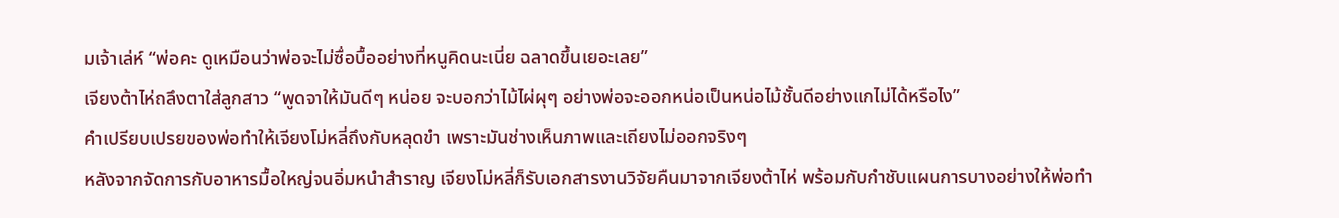มเจ้าเล่ห์ “พ่อคะ ดูเหมือนว่าพ่อจะไม่ซื่อบื้ออย่างที่หนูคิดนะเนี่ย ฉลาดขึ้นเยอะเลย”
เจียงต้าไห่ถลึงตาใส่ลูกสาว “พูดจาให้มันดีๆ หน่อย จะบอกว่าไม้ไผ่ผุๆ อย่างพ่อจะออกหน่อเป็นหน่อไม้ชั้นดีอย่างแกไม่ได้หรือไง”
คำเปรียบเปรยของพ่อทำให้เจียงโม่หลี่ถึงกับหลุดขำ เพราะมันช่างเห็นภาพและเถียงไม่ออกจริงๆ
หลังจากจัดการกับอาหารมื้อใหญ่จนอิ่มหนำสำราญ เจียงโม่หลี่ก็รับเอกสารงานวิจัยคืนมาจากเจียงต้าไห่ พร้อมกับกำชับแผนการบางอย่างให้พ่อทำ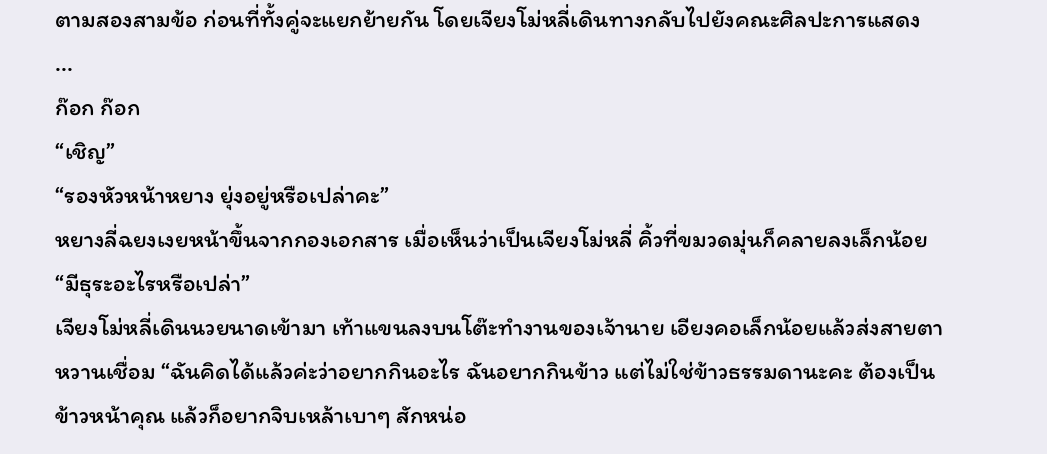ตามสองสามข้อ ก่อนที่ทั้งคู่จะแยกย้ายกัน โดยเจียงโม่หลี่เดินทางกลับไปยังคณะศิลปะการแสดง
...
ก๊อก ก๊อก
“เชิญ”
“รองหัวหน้าหยาง ยุ่งอยู่หรือเปล่าคะ”
หยางลี่ฉยงเงยหน้าขึ้นจากกองเอกสาร เมื่อเห็นว่าเป็นเจียงโม่หลี่ คิ้วที่ขมวดมุ่นก็คลายลงเล็กน้อย “มีธุระอะไรหรือเปล่า”
เจียงโม่หลี่เดินนวยนาดเข้ามา เท้าแขนลงบนโต๊ะทำงานของเจ้านาย เอียงคอเล็กน้อยแล้วส่งสายตาหวานเชื่อม “ฉันคิดได้แล้วค่ะว่าอยากกินอะไร ฉันอยากกินข้าว แต่ไม่ใช่ข้าวธรรมดานะคะ ต้องเป็นข้าวหน้าคุณ แล้วก็อยากจิบเหล้าเบาๆ สักหน่อ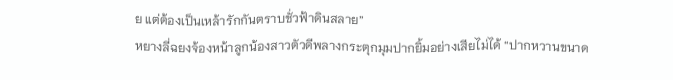ย แต่ต้องเป็นเหล้ารักกันตราบชั่วฟ้าดินสลาย”
หยางลี่ฉยงจ้องหน้าลูกน้องสาวตัวดีพลางกระตุกมุมปากยิ้มอย่างเสียไม่ได้ “ปากหวานขนาด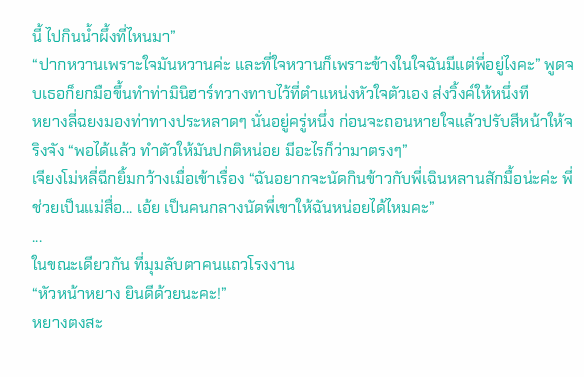นี้ ไปกินน้ำผึ้งที่ไหนมา”
“ปากหวานเพราะใจมันหวานค่ะ และที่ใจหวานก็เพราะข้างในใจฉันมีแต่พี่อยู่ไงคะ” พูดจบเธอก็ยกมือขึ้นทำท่ามินิฮาร์ทวางทาบไว้ที่ตำแหน่งหัวใจตัวเอง ส่งวิ้งค์ให้หนึ่งที
หยางลี่ฉยงมองท่าทางประหลาดๆ นั่นอยู่ครู่หนึ่ง ก่อนจะถอนหายใจแล้วปรับสีหน้าให้จริงจัง “พอได้แล้ว ทำตัวให้มันปกติหน่อย มีอะไรก็ว่ามาตรงๆ”
เจียงโม่หลี่ฉีกยิ้มกว้างเมื่อเข้าเรื่อง “ฉันอยากจะนัดกินข้าวกับพี่เฉินหลานสักมื้อน่ะค่ะ พี่ช่วยเป็นแม่สื่อ... เอ้ย เป็นคนกลางนัดพี่เขาให้ฉันหน่อยได้ไหมคะ”
...
ในขณะเดียวกัน ที่มุมลับตาคนแถวโรงงาน
“หัวหน้าหยาง ยินดีด้วยนะคะ!”
หยางตงสะ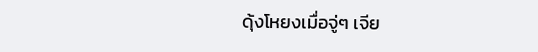ดุ้งโหยงเมื่อจู่ๆ เจีย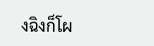งฉิงก็โผ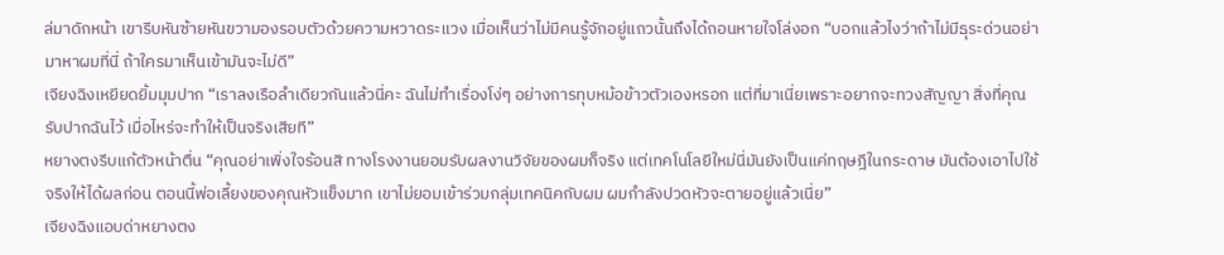ล่มาดักหน้า เขารีบหันซ้ายหันขวามองรอบตัวด้วยความหวาดระแวง เมื่อเห็นว่าไม่มีคนรู้จักอยู่แถวนั้นถึงได้ถอนหายใจโล่งอก “บอกแล้วไงว่าถ้าไม่มีธุระด่วนอย่ามาหาผมที่นี่ ถ้าใครมาเห็นเข้ามันจะไม่ดี”
เจียงฉิงเหยียดยิ้มมุมปาก “เราลงเรือลำเดียวกันแล้วนี่คะ ฉันไม่ทำเรื่องโง่ๆ อย่างการทุบหม้อข้าวตัวเองหรอก แต่ที่มาเนี่ยเพราะอยากจะทวงสัญญา สิ่งที่คุณรับปากฉันไว้ เมื่อไหร่จะทำให้เป็นจริงเสียที”
หยางตงรีบแก้ตัวหน้าตื่น “คุณอย่าเพิ่งใจร้อนสิ ทางโรงงานยอมรับผลงานวิจัยของผมก็จริง แต่เทคโนโลยีใหม่นี่มันยังเป็นแค่ทฤษฎีในกระดาษ มันต้องเอาไปใช้จริงให้ได้ผลก่อน ตอนนี้พ่อเลี้ยงของคุณหัวแข็งมาก เขาไม่ยอมเข้าร่วมกลุ่มเทคนิคกับผม ผมกำลังปวดหัวจะตายอยู่แล้วเนี่ย”
เจียงฉิงแอบด่าหยางตง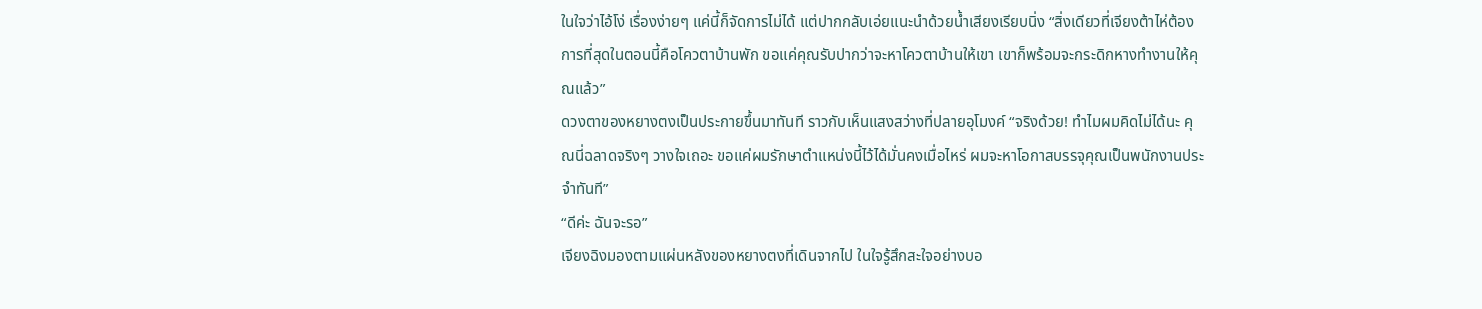ในใจว่าไอ้โง่ เรื่องง่ายๆ แค่นี้ก็จัดการไม่ได้ แต่ปากกลับเอ่ยแนะนำด้วยน้ำเสียงเรียบนิ่ง “สิ่งเดียวที่เจียงต้าไห่ต้องการที่สุดในตอนนี้คือโควตาบ้านพัก ขอแค่คุณรับปากว่าจะหาโควตาบ้านให้เขา เขาก็พร้อมจะกระดิกหางทำงานให้คุณแล้ว”
ดวงตาของหยางตงเป็นประกายขึ้นมาทันที ราวกับเห็นแสงสว่างที่ปลายอุโมงค์ “จริงด้วย! ทำไมผมคิดไม่ได้นะ คุณนี่ฉลาดจริงๆ วางใจเถอะ ขอแค่ผมรักษาตำแหน่งนี้ไว้ได้มั่นคงเมื่อไหร่ ผมจะหาโอกาสบรรจุคุณเป็นพนักงานประจำทันที”
“ดีค่ะ ฉันจะรอ”
เจียงฉิงมองตามแผ่นหลังของหยางตงที่เดินจากไป ในใจรู้สึกสะใจอย่างบอ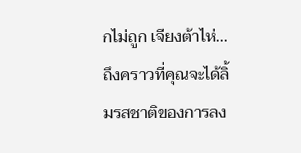กไม่ถูก เจียงต้าไห่... ถึงคราวที่คุณจะได้ลิ้มรสชาติของการลง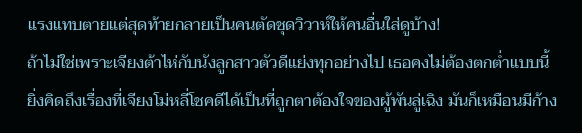แรงแทบตายแต่สุดท้ายกลายเป็นคนตัดชุดวิวาห์ให้คนอื่นใส่ดูบ้าง!
ถ้าไม่ใช่เพราะเจียงต้าไห่กับนังลูกสาวตัวดีแย่งทุกอย่างไป เธอคงไม่ต้องตกต่ำแบบนี้ ยิ่งคิดถึงเรื่องที่เจียงโม่หลี่โชคดีได้เป็นที่ถูกตาต้องใจของผู้พันลู่เฉิง มันก็เหมือนมีก้าง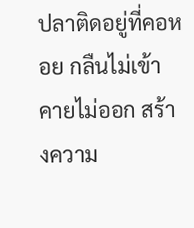ปลาติดอยู่ที่คอหอย กลืนไม่เข้าคายไม่ออก สร้างความ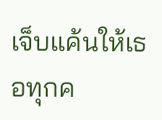เจ็บแค้นให้เธอทุกค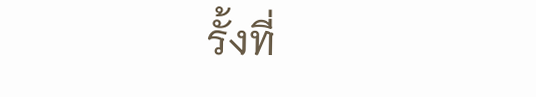รั้งที่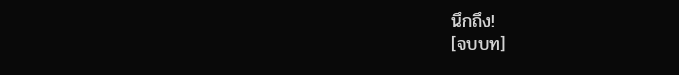นึกถึง!
[จบบท]